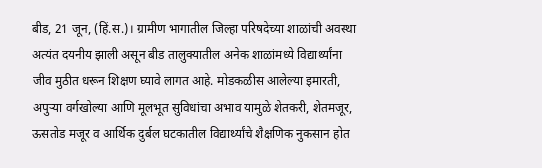बीड, 21 जून, (हिं.स.)। ग्रामीण भागातील जिल्हा परिषदेच्या शाळांची अवस्था अत्यंत दयनीय झाली असून बीड तालुक्यातील अनेक शाळांमध्ये विद्यार्थ्यांना जीव मुठीत धरून शिक्षण घ्यावे लागत आहे. मोडकळीस आलेल्या इमारती, अपुऱ्या वर्गखोल्या आणि मूलभूत सुविधांचा अभाव यामुळे शेतकरी, शेतमजूर, ऊसतोड मजूर व आर्थिक दुर्बल घटकातील विद्यार्थ्यांचे शैक्षणिक नुकसान होत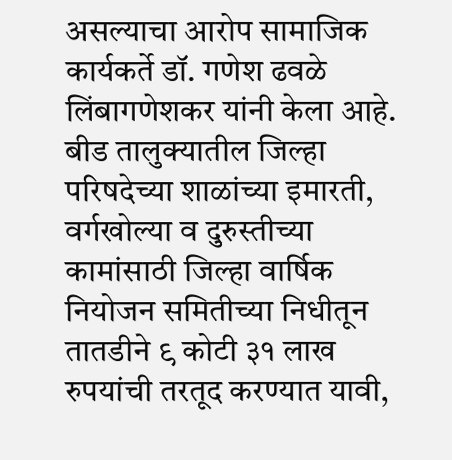असल्याचा आरोप सामाजिक कार्यकर्ते डॉ. गणेश ढवळे लिंबागणेशकर यांनी केला आहे.
बीड तालुक्यातील जिल्हा परिषदेच्या शाळांच्या इमारती, वर्गखोल्या व दुरुस्तीच्या कामांसाठी जिल्हा वार्षिक नियोजन समितीच्या निधीतून तातडीने ९ कोटी ३१ लाख रुपयांची तरतूद करण्यात यावी,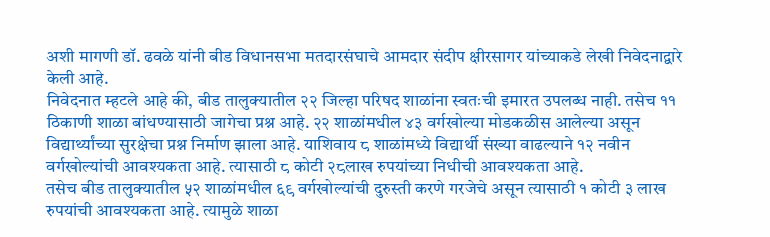अशी मागणी डॉ. ढवळे यांनी बीड विधानसभा मतदारसंघाचे आमदार संदीप क्षीरसागर यांच्याकडे लेखी निवेदनाद्वारे केली आहे.
निवेदनात म्हटले आहे की, बीड तालुक्यातील २२ जिल्हा परिषद शाळांना स्वतःची इमारत उपलब्ध नाही. तसेच ११ ठिकाणी शाळा बांधण्यासाठी जागेचा प्रश्न आहे. २२ शाळांमधील ४३ वर्गखोल्या मोडकळीस आलेल्या असून विद्यार्थ्यांच्या सुरक्षेचा प्रश्न निर्माण झाला आहे. याशिवाय ८ शाळांमध्ये विद्यार्थी संख्या वाढल्याने १२ नवीन वर्गखोल्यांची आवश्यकता आहे. त्यासाठी ८ कोटी २८लाख रुपयांच्या निधीची आवश्यकता आहे.
तसेच बीड तालुक्यातील ५२ शाळांमधील ६९ वर्गखोल्यांची दुरुस्ती करणे गरजेचे असून त्यासाठी १ कोटी ३ लाख रुपयांची आवश्यकता आहे. त्यामुळे शाळा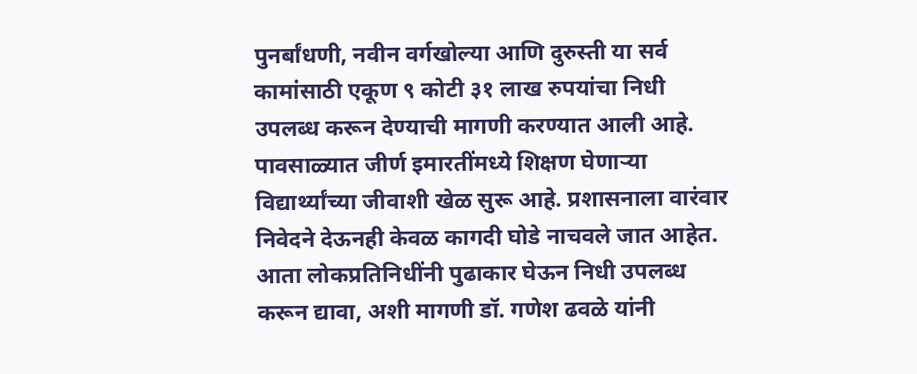पुनर्बांधणी, नवीन वर्गखोल्या आणि दुरुस्ती या सर्व कामांसाठी एकूण ९ कोटी ३१ लाख रुपयांचा निधी उपलब्ध करून देण्याची मागणी करण्यात आली आहे.
पावसाळ्यात जीर्ण इमारतींमध्ये शिक्षण घेणाऱ्या विद्यार्थ्यांच्या जीवाशी खेळ सुरू आहे. प्रशासनाला वारंवार निवेदने देऊनही केवळ कागदी घोडे नाचवले जात आहेत. आता लोकप्रतिनिधींनी पुढाकार घेऊन निधी उपलब्ध करून द्यावा, अशी मागणी डॉ. गणेश ढवळे यांनी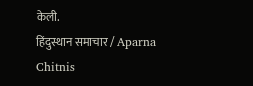केली.
हिंदुस्थान समाचार / Aparna Chitnis